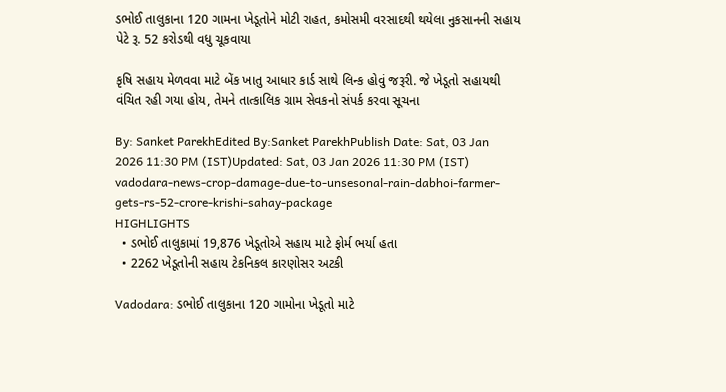ડભોઈ તાલુકાના 120 ગામના ખેડૂતોને મોટી રાહત, કમોસમી વરસાદથી થયેલા નુકસાનની સહાય પેટે રૂ. 52 કરોડથી વધુ ચૂકવાયા

કૃષિ સહાય મેળવવા માટે બેંક ખાતુ આધાર કાર્ડ સાથે લિન્ક હોવું જરૂરી. જે ખેડૂતો સહાયથી વંચિત રહી ગયા હોય, તેમને તાત્કાલિક ગ્રામ સેવકનો સંપર્ક કરવા સૂચના

By: Sanket ParekhEdited By:Sanket ParekhPublish Date: Sat, 03 Jan 2026 11:30 PM (IST)Updated: Sat, 03 Jan 2026 11:30 PM (IST)
vadodara-news-crop-damage-due-to-unsesonal-rain-dabhoi-farmer-gets-rs-52-crore-krishi-sahay-package
HIGHLIGHTS
  • ડભોઈ તાલુકામાં 19,876 ખેડૂતોએ સહાય માટે ફોર્મ ભર્યા હતા
  • 2262 ખેડૂતોની સહાય ટેકનિકલ કારણોસર અટકી

Vadodara: ડભોઈ તાલુકાના 120 ગામોના ખેડૂતો માટે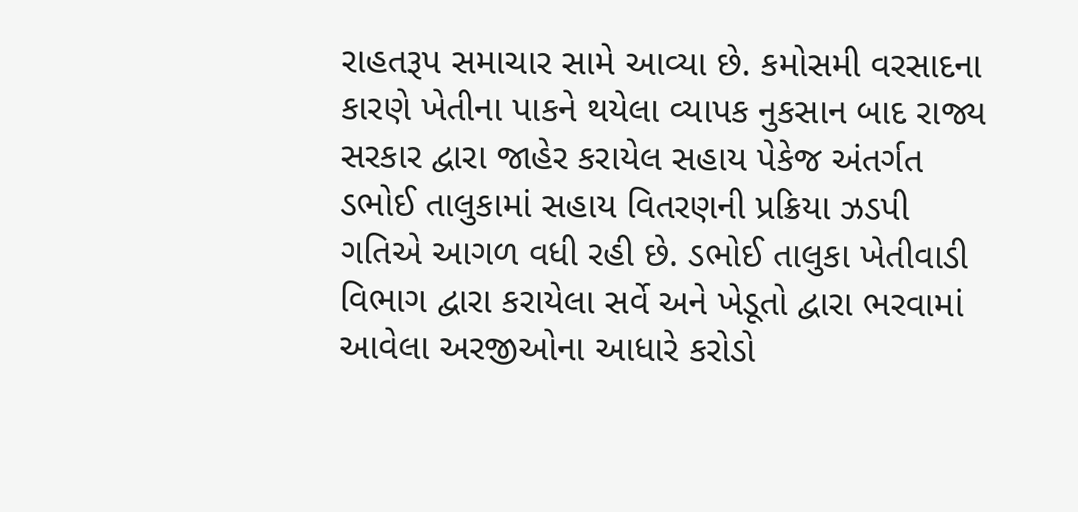રાહતરૂપ સમાચાર સામે આવ્યા છે. કમોસમી વરસાદના કારણે ખેતીના પાકને થયેલા વ્યાપક નુકસાન બાદ રાજ્ય સરકાર દ્વારા જાહેર કરાયેલ સહાય પેકેજ અંતર્ગત ડભોઈ તાલુકામાં સહાય વિતરણની પ્રક્રિયા ઝડપી ગતિએ આગળ વધી રહી છે. ડભોઈ તાલુકા ખેતીવાડી વિભાગ દ્વારા કરાયેલા સર્વે અને ખેડૂતો દ્વારા ભરવામાં આવેલા અરજીઓના આધારે કરોડો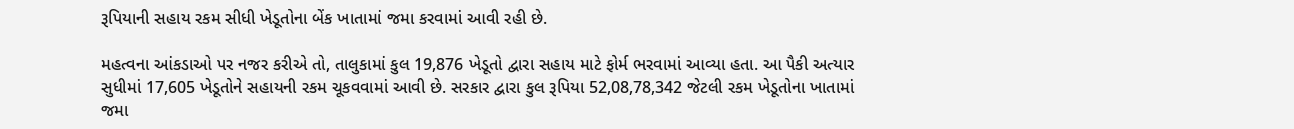રૂપિયાની સહાય રકમ સીધી ખેડૂતોના બેંક ખાતામાં જમા કરવામાં આવી રહી છે.

મહત્વના આંકડાઓ પર નજર કરીએ તો, તાલુકામાં કુલ 19,876 ખેડૂતો દ્વારા સહાય માટે ફોર્મ ભરવામાં આવ્યા હતા. આ પૈકી અત્યાર સુધીમાં 17,605 ખેડૂતોને સહાયની રકમ ચૂકવવામાં આવી છે. સરકાર દ્વારા કુલ રૂપિયા 52,08,78,342 જેટલી રકમ ખેડૂતોના ખાતામાં જમા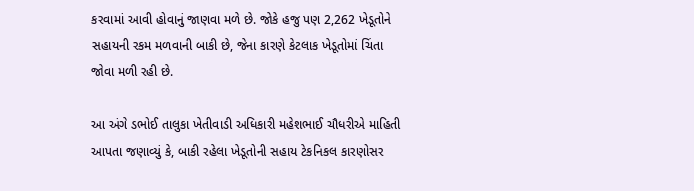કરવામાં આવી હોવાનું જાણવા મળે છે. જોકે હજુ પણ 2,262 ખેડૂતોને સહાયની રકમ મળવાની બાકી છે, જેના કારણે કેટલાક ખેડૂતોમાં ચિંતા જોવા મળી રહી છે.

આ અંગે ડભોઈ તાલુકા ખેતીવાડી અધિકારી મહેશભાઈ ચૌધરીએ માહિતી આપતા જણાવ્યું કે, બાકી રહેલા ખેડૂતોની સહાય ટેકનિકલ કારણોસર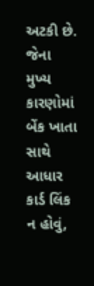અટકી છે. જેના મુખ્ય કારણોમાં બેંક ખાતા સાથે આધાર કાર્ડ લિંક ન હોવું,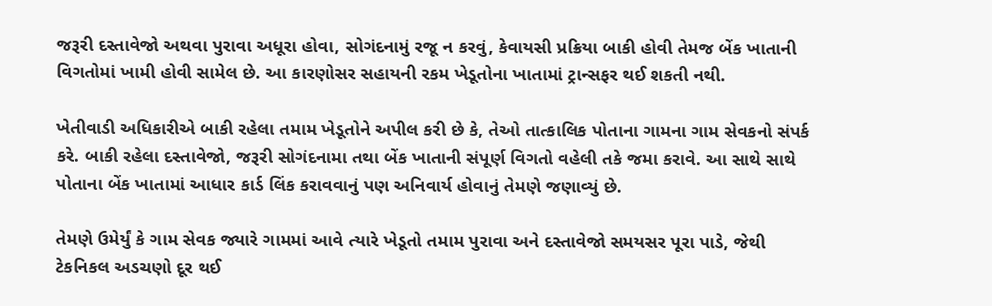જરૂરી દસ્તાવેજો અથવા પુરાવા અધૂરા હોવા, સોગંદનામું રજૂ ન કરવું, કેવાયસી પ્રક્રિયા બાકી હોવી તેમજ બેંક ખાતાની વિગતોમાં ખામી હોવી સામેલ છે. આ કારણોસર સહાયની રકમ ખેડૂતોના ખાતામાં ટ્રાન્સફર થઈ શકતી નથી.

ખેતીવાડી અધિકારીએ બાકી રહેલા તમામ ખેડૂતોને અપીલ કરી છે કે, તેઓ તાત્કાલિક પોતાના ગામના ગામ સેવકનો સંપર્ક કરે. બાકી રહેલા દસ્તાવેજો, જરૂરી સોગંદનામા તથા બેંક ખાતાની સંપૂર્ણ વિગતો વહેલી તકે જમા કરાવે. આ સાથે સાથે પોતાના બેંક ખાતામાં આધાર કાર્ડ લિંક કરાવવાનું પણ અનિવાર્ય હોવાનું તેમણે જણાવ્યું છે.

તેમણે ઉમેર્યું કે ગામ સેવક જ્યારે ગામમાં આવે ત્યારે ખેડૂતો તમામ પુરાવા અને દસ્તાવેજો સમયસર પૂરા પાડે, જેથી ટેકનિકલ અડચણો દૂર થઈ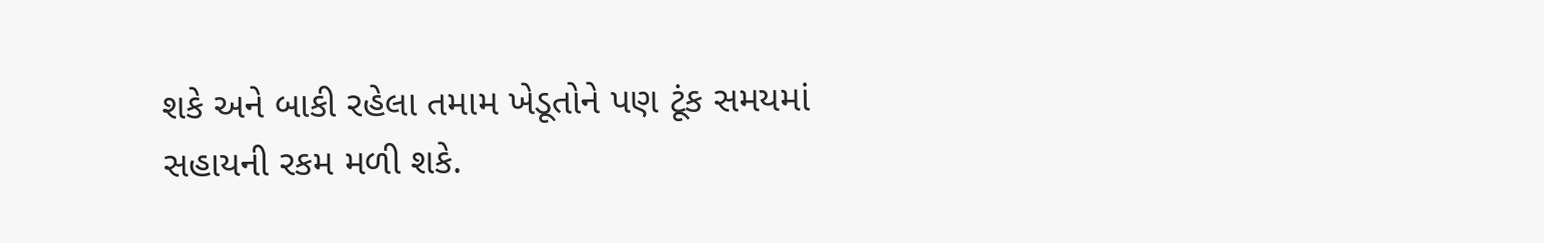શકે અને બાકી રહેલા તમામ ખેડૂતોને પણ ટૂંક સમયમાં સહાયની રકમ મળી શકે.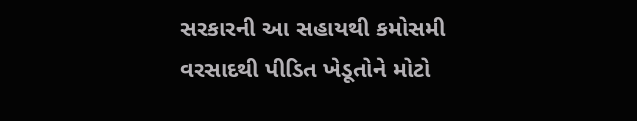સરકારની આ સહાયથી કમોસમી વરસાદથી પીડિત ખેડૂતોને મોટો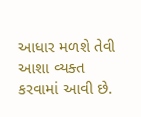આધાર મળશે તેવી આશા વ્યક્ત કરવામાં આવી છે.